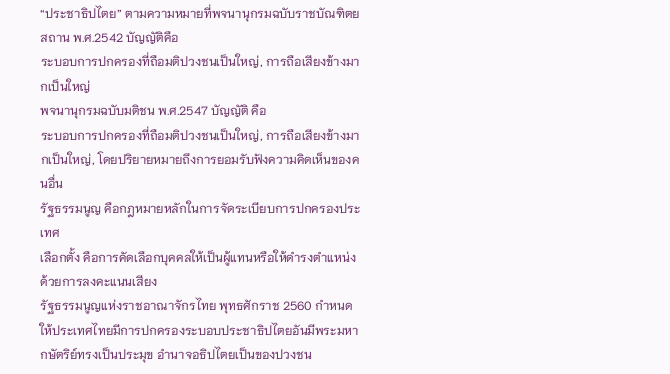“ประชาธิปไตย” ตามความหมายที่พจนานุกรมฉบับราชบัณฑิตยสถาน พ.ศ.2542 บัญญัติคือ
ระบอบการปกครองที่ถือมติปวงชนเป็นใหญ่, การถือเสียงข้างมากเป็นใหญ่
พจนานุกรมฉบับมติชน พ.ศ.2547 บัญญัติ คือ
ระบอบการปกครองที่ถือมติปวงชนเป็นใหญ่, การถือเสียงข้างมากเป็นใหญ่, โดยปริยายหมายถึงการยอมรับฟังความคิดเห็นของคนอื่น
รัฐธรรมนูญ คือกฎหมายหลักในการจัดระเบียบการปกครองประเทศ
เลือกตั้ง คือการคัดเลือกบุคคลให้เป็นผู้แทนหรือให้ดำรงตำแหน่งด้วยการลงคะแนนเสียง
รัฐธรรมนูญแห่งราชอาณาจักรไทย พุทธศักราช 2560 กำหนดให้ประเทศไทยมีการปกครองระบอบประชาธิปไตยอันมีพระมหากษัตริย์ทรงเป็นประมุข อำนาจอธิปไตยเป็นของปวงชน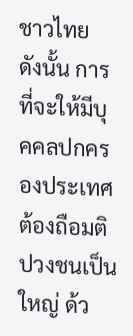ชาวไทย ดังนั้น การที่จะให้มีบุคคลปกครองประเทศต้องถือมติปวงชนเป็นใหญ่ ด้ว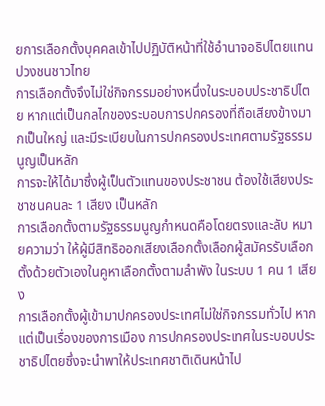ยการเลือกตั้งบุคคลเข้าไปปฏิบัติหน้าที่ใช้อำนาจอธิปไตยแทนปวงชนชาวไทย
การเลือกตั้งจึงไม่ใช่กิจกรรมอย่างหนึ่งในระบอบประชาธิปไตย หากแต่เป็นกลไกของระบอบการปกครองที่ถือเสียงข้างมากเป็นใหญ่ และมีระเบียบในการปกครองประเทศตามรัฐธรรมนูญเป็นหลัก
การจะให้ได้มาซึ่งผู้เป็นตัวแทนของประชาชน ต้องใช้เสียงประชาชนคนละ 1 เสียง เป็นหลัก
การเลือกตั้งตามรัฐธรรมนูญกำหนดคือโดยตรงและลับ หมายความว่า ให้ผู้มีสิทธิออกเสียงเลือกตั้งเลือกผู้สมัครรับเลือกตั้งด้วยตัวเองในคูหาเลือกตั้งตามลำพัง ในระบบ 1 คน 1 เสียง
การเลือกตั้งผู้เข้ามาปกครองประเทศไม่ใช่กิจกรรมทั่วไป หากแต่เป็นเรื่องของการเมือง การปกครองประเทศในระบอบประชาธิปไตยซึ่งจะนำพาให้ประเทศชาติเดินหน้าไป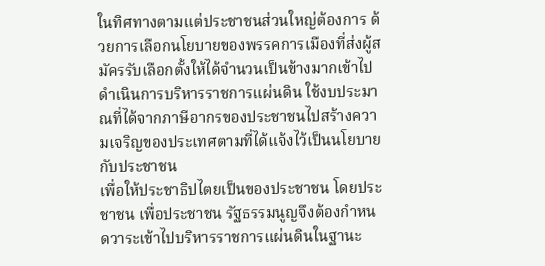ในทิศทางตามแต่ประชาชนส่วนใหญ่ต้องการ ด้วยการเลือกนโยบายของพรรคการเมืองที่ส่งผู้สมัครรับเลือกตั้งให้ได้จำนวนเป็นข้างมากเข้าไปดำเนินการบริหารราชการแผ่นดิน ใช้งบประมาณที่ได้จากภาษีอากรของประชาชนไปสร้างความเจริญของประเทศตามที่ได้แจ้งไว้เป็นนโยบายกับประชาชน
เพื่อให้ประชาธิปไตยเป็นของประชาชน โดยประชาชน เพื่อประชาชน รัฐธรรมนูญจึงต้องกำหนดวาระเข้าไปบริหารราชการแผ่นดินในฐานะ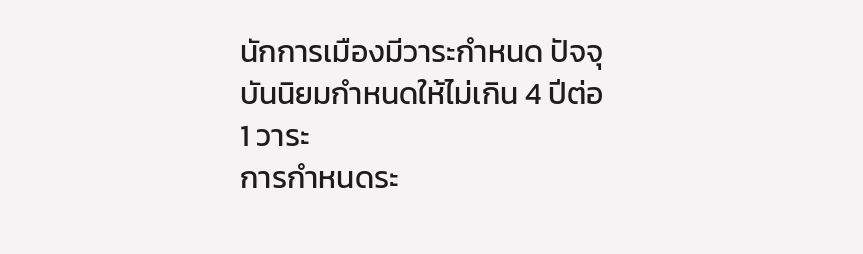นักการเมืองมีวาระกำหนด ปัจจุบันนิยมกำหนดให้ไม่เกิน 4 ปีต่อ 1 วาระ
การกำหนดระ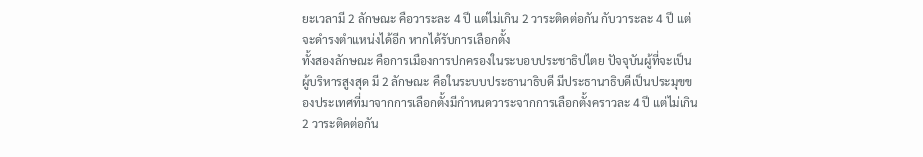ยะเวลามี 2 ลักษณะ คือวาระละ 4 ปี แต่ไม่เกิน 2 วาระติดต่อกัน กับวาระละ 4 ปี แต่จะดำรงตำแหน่งได้อีก หากได้รับการเลือกตั้ง
ทั้งสองลักษณะ คือการเมืองการปกครองในระบอบประชาธิปไตย ปัจจุบันผู้ที่จะเป็นผู้บริหารสูงสุด มี 2 ลักษณะ คือในระบบประธานาธิบดี มีประธานาธิบดีเป็นประมุขของประเทศที่มาจากการเลือกตั้งมีกำหนดวาระจากการเลือกตั้งคราวละ 4 ปี แต่ไม่เกิน 2 วาระติดต่อกัน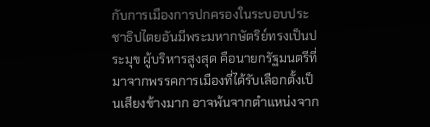กับการเมืองการปกครองในระบอบประชาธิปไตยอันมีพระมหากษัตริย์ทรงเป็นประมุข ผู้บริหารสูงสุด คือนายกรัฐมนตรีที่มาจากพรรคการเมืองที่ได้รับเลือกตั้งเป็นเสียงข้างมาก อาจพ้นจากตำแหน่งจาก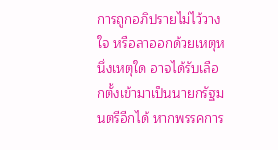การถูกอภิปรายไม่ไว้วางใจ หรือลาออกด้วยเหตุหนึ่งเหตุใด อาจได้รับเลือกตั้งเข้ามาเป็นนายกรัฐมนตรีอีกได้ หากพรรคการ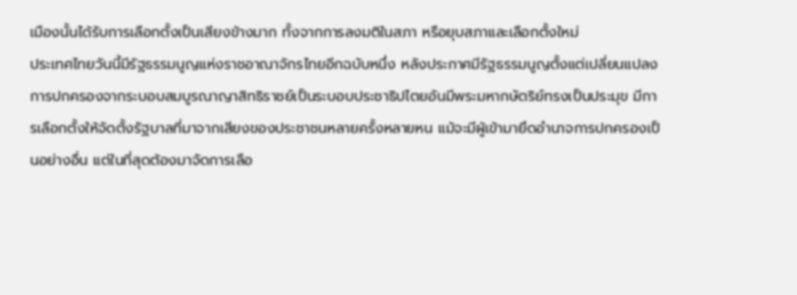เมืองนั้นได้รับการเลือกตั้งเป็นเสียงข้างมาก ทั้งจากการลงมติในสภา หรือยุบสภาและเลือกตั้งใหม่
ประเทศไทยวันนี้มีรัฐธรรมนูญแห่งราชอาณาจักรไทยอีกฉบับหนึ่ง หลังประกาศมีรัฐธรรมนูญตั้งแต่เปลี่ยนแปลงการปกครองจากระบอบสมบูรณาญาสิทธิราชย์เป็นระบอบประชาธิปไตยอันมีพระมหากษัตริย์ทรงเป็นประมุข มีการเลือกตั้งให้จัดตั้งรัฐบาลที่มาจากเสียงของประชาชนหลายครั้งหลายหน แม้จะมีผู้เข้ามายึดอำนาจการปกครองเป็นอย่างอื่น แต่ในที่สุดต้องมาจัดการเลือ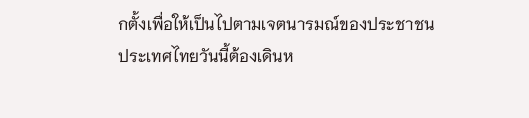กตั้งเพื่อให้เป็นไปตามเจตนารมณ์ของประชาชน
ประเทศไทยวันนี้ต้องเดินห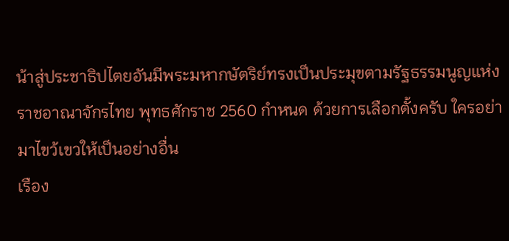น้าสู่ประชาธิปไตยอันมีพระมหากษัตริย์ทรงเป็นประมุขตามรัฐธรรมนูญแห่งราชอาณาจักรไทย พุทธศักราช 2560 กำหนด ด้วยการเลือกตั้งครับ ใครอย่ามาไขว้เขวให้เป็นอย่างอื่น
เรือง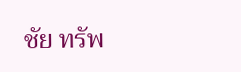ชัย ทรัพ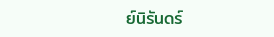ย์นิรันดร์